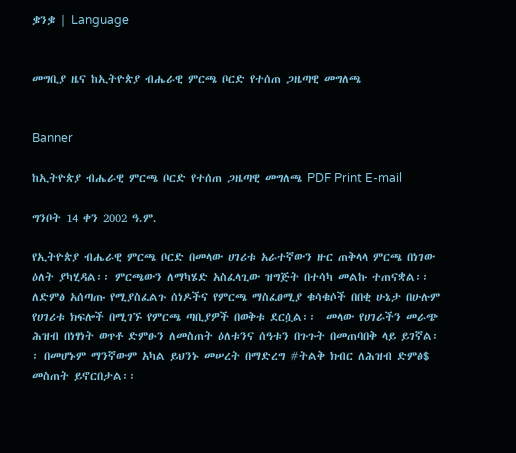ቌንቌ | Language


መግቢያ ዜና ከኢትዮጵያ ብሔራዊ ምርጫ ቦርድ የተሰጠ ጋዜጣዊ መግለጫ


Banner

ከኢትዮጵያ ብሔራዊ ምርጫ ቦርድ የተሰጠ ጋዜጣዊ መግለጫ PDF Print E-mail

ግንቦት 14 ቀን 2002 ዓ.ም.

የኢትዮጵያ ብሔራዊ ምርጫ ቦርድ በመላው ሀገሪቱ አራተኛውን ዙር ጠቅላላ ምርጫ በነገው ዕለት ያካሂዳል፡፡ ምርጫውን ለማካሄድ አስፈላጊው ዝግጅት በተሳካ መልኩ ተጠናቋል፡፡  ለድምፅ አሰጣጡ የሚያስፈልጉ ሰነዶችና የምርጫ ማስፈፀሚያ ቁሳቁሶች በበቂ ሁኔታ በሁሉም የሀገሪቱ ክፍሎች በሚገኙ የምርጫ ጣቢያዎች በወቅቱ ደርሷል፡፡  መላው የሀገራችን መራጭ ሕዝብ በነፃነት ወጥቶ ድምፁን ለመስጠት ዕለቱንና ሰዓቱን በጉጉት በመጠባበቅ ላይ ይገኛል፡፡ በመሆኑም ማንኛውም አካል ይህንኑ መሠረት በማድረግ #ትልቅ ክብር ለሕዝብ ድምፅ$ መስጠት ይኖርበታል፡፡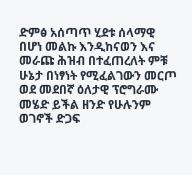ድምፅ አሰጣጥ ሂደቱ ሰላማዊ በሆነ መልኩ እንዲከናወን እና መራጩ ሕዝብ በተፈጠረለት ምቹ ሁኔታ በነፃነት የሚፈልገውን መርጦ ወደ መደበኛ ዕለታዊ ፕሮግራሙ መሄድ ይችል ዘንድ የሁሉንም ወገኖች ድጋፍ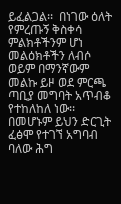ይፈልጋል፡፡  በነገው ዕለት የምረጡኝ ቅስቀሳ ምልክቶችንም ሆነ መልዕክቶችን ለብሶ ወይም በማንኛውም መልኩ ይዞ ወደ ምርጫ ጣቢያ መግባት አጥብቆ የተከለከለ ነው፡፡ በመሆኑም ይህን ድርጊት ፈፅሞ የተገኘ አግባብ ባለው ሕግ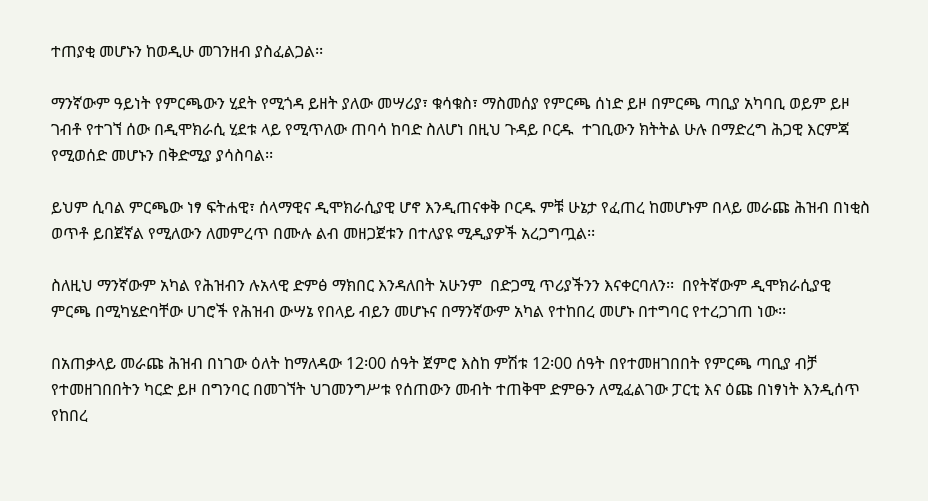ተጠያቂ መሆኑን ከወዲሁ መገንዘብ ያስፈልጋል፡፡

ማንኛውም ዓይነት የምርጫውን ሂደት የሚጎዳ ይዘት ያለው መሣሪያ፣ ቁሳቁስ፣ ማስመሰያ የምርጫ ሰነድ ይዞ በምርጫ ጣቢያ አካባቢ ወይም ይዞ ገብቶ የተገኘ ሰው በዲሞክራሲ ሂደቱ ላይ የሚጥለው ጠባሳ ከባድ ስለሆነ በዚህ ጉዳይ ቦርዱ  ተገቢውን ክትትል ሁሉ በማድረግ ሕጋዊ እርምጃ የሚወሰድ መሆኑን በቅድሚያ ያሳስባል፡፡

ይህም ሲባል ምርጫው ነፃ ፍትሐዊ፣ ሰላማዊና ዲሞክራሲያዊ ሆኖ እንዲጠናቀቅ ቦርዱ ምቹ ሁኔታ የፈጠረ ከመሆኑም በላይ መራጩ ሕዝብ በነቂስ ወጥቶ ይበጀኛል የሚለውን ለመምረጥ በሙሉ ልብ መዘጋጀቱን በተለያዩ ሚዲያዎች አረጋግጧል፡፡

ስለዚህ ማንኛውም አካል የሕዝብን ሉአላዊ ድምፅ ማክበር እንዳለበት አሁንም  በድጋሚ ጥሪያችንን እናቀርባለን፡፡  በየትኛውም ዲሞክራሲያዊ ምርጫ በሚካሄድባቸው ሀገሮች የሕዝብ ውሣኔ የበላይ ብይን መሆኑና በማንኛውም አካል የተከበረ መሆኑ በተግባር የተረጋገጠ ነው፡፡

በአጠቃላይ መራጩ ሕዝብ በነገው ዕለት ከማለዳው 12፡00 ሰዓት ጀምሮ እስከ ምሽቱ 12፡00 ሰዓት በየተመዘገበበት የምርጫ ጣቢያ ብቻ የተመዘገበበትን ካርድ ይዞ በግንባር በመገኘት ህገመንግሥቱ የሰጠውን መብት ተጠቅሞ ድምፁን ለሚፈልገው ፓርቲ እና ዕጩ በነፃነት እንዲሰጥ የከበረ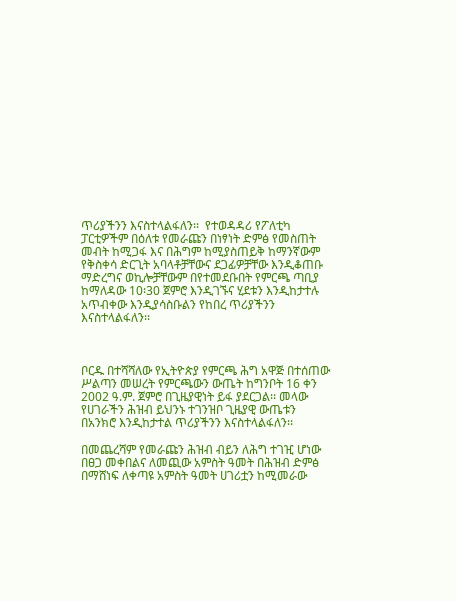ጥሪያችንን እናስተላልፋለን፡፡  የተወዳዳሪ የፖለቲካ ፓርቲዎችም በዕለቱ የመራጩን በነፃነት ድምፅ የመስጠት መብት ከሚጋፋ እና በሕግም ከሚያስጠይቅ ከማንኛውም የቅስቀሳ ድርጊት አባላቶቻቸውና ደጋፊዎቻቸው እንዲቆጠቡ ማድረግና ወኪሎቻቸውም በየተመደቡበት የምርጫ ጣቢያ ከማለዳው 10፡30 ጀምሮ እንዲገኙና ሂደቱን እንዲከታተሉ አጥብቀው እንዲያሳስቡልን የከበረ ጥሪያችንን እናስተላልፋለን፡፡



ቦርዱ በተሻሻለው የኢትዮጵያ የምርጫ ሕግ አዋጅ በተሰጠው ሥልጣን መሠረት የምርጫውን ውጤት ከግንቦት 16 ቀን 2002 ዓ.ም. ጀምሮ በጊዜያዊነት ይፋ ያደርጋል፡፡ መላው የሀገራችን ሕዝብ ይህንኑ ተገንዝቦ ጊዜያዊ ውጤቱን በአንክሮ እንዲከታተል ጥሪያችንን እናስተላልፋለን፡፡

በመጨረሻም የመራጩን ሕዝብ ብይን ለሕግ ተገዢ ሆነው በፀጋ መቀበልና ለመጪው አምስት ዓመት በሕዝብ ድምፅ በማሸነፍ ለቀጣዩ አምስት ዓመት ሀገሪቷን ከሚመራው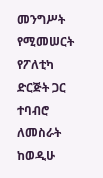መንግሥት የሚመሠርት የፖለቲካ ድርጅት ጋር ተባብሮ ለመስራት ከወዲሁ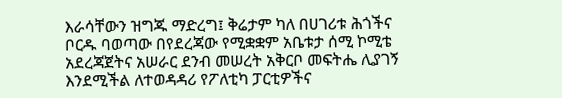እራሳቸውን ዝግጁ ማድረግ፤ ቅሬታም ካለ በሀገሪቱ ሕጎችና ቦርዱ ባወጣው በየደረጃው የሚቋቋም አቤቱታ ሰሚ ኮሚቴ አደረጃጀትና አሠራር ደንብ መሠረት አቅርቦ መፍትሔ ሊያገኝ እንደሚችል ለተወዳዳሪ የፖለቲካ ፓርቲዎችና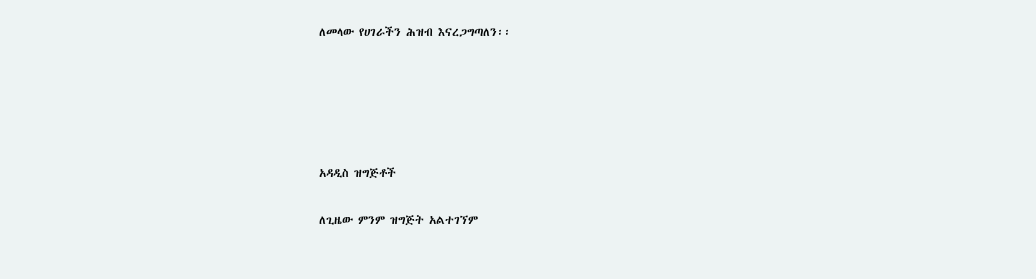ለመላው የሀገራችን ሕዝብ እናረጋግጣለን፡፡





አዳዲስ ዝግጅቶች

ለጊዜው ምንም ዝግጅት አልተገኘም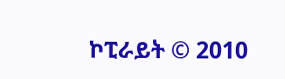ኮፒራይት © 2010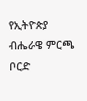የኢትዮጵያ ብሔራዌ ምርጫ ቦርድ